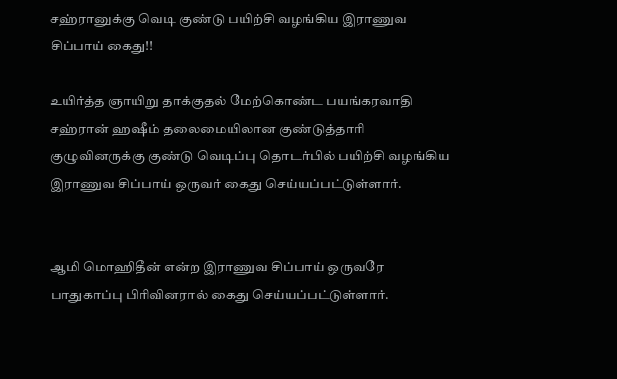சஹ்ரானுக்கு வெடி குண்டு பயிற்சி வழங்கிய இராணுவ சிப்பாய் கைது!!

உயிர்த்த ஞாயிறு தாக்குதல் மேற்கொண்ட பயங்கரவாதி சஹ்ரான் ஹஷீம் தலைமையிலான குண்டுத்தாரி குழுவினருக்கு குண்டு வெடிப்பு தொடர்பில் பயிற்சி வழங்கிய இராணுவ சிப்பாய் ஒருவர் கைது செய்யப்பட்டுள்ளார்.


ஆமி மொஹிதீன் என்ற இராணுவ சிப்பாய் ஒருவரே பாதுகாப்பு பிரிவினரால் கைது செய்யப்பட்டுள்ளார்.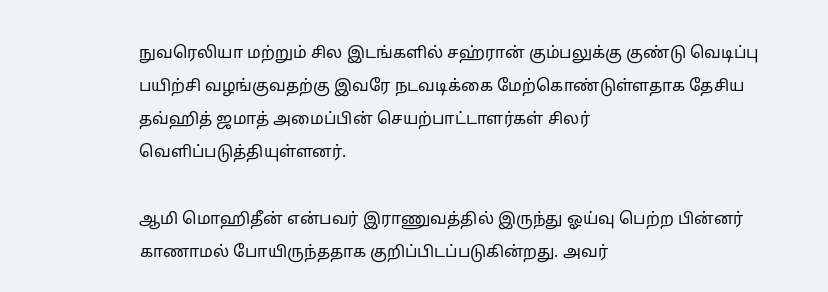நுவரெலியா மற்றும் சில இடங்களில் சஹ்ரான் கும்பலுக்கு குண்டு வெடிப்பு பயிற்சி வழங்குவதற்கு இவரே நடவடிக்கை மேற்கொண்டுள்ளதாக தேசிய தவ்ஹித் ஜமாத் அமைப்பின் செயற்பாட்டாளர்கள் சிலர் வெளிப்படுத்தியுள்ளனர்.

ஆமி மொஹிதீன் என்பவர் இராணுவத்தில் இருந்து ஓய்வு பெற்ற பின்னர் காணாமல் போயிருந்ததாக குறிப்பிடப்படுகின்றது. அவர்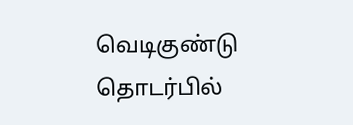வெடிகுண்டு தொடர்பில்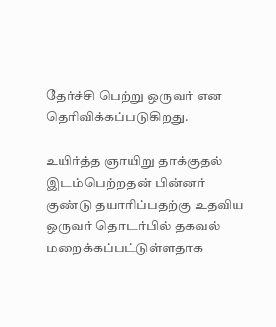தேர்ச்சி பெற்று ஒருவர் என தெரிவிக்கப்படுகிறது.

உயிர்த்த ஞாயிறு தாக்குதல் இடம்பெற்றதன் பின்னர் குண்டு தயாரிப்பதற்கு உதவிய ஒருவர் தொடர்பில் தகவல் மறைக்கப்பட்டுள்ளதாக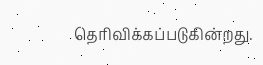தெரிவிக்கப்படுகின்றது.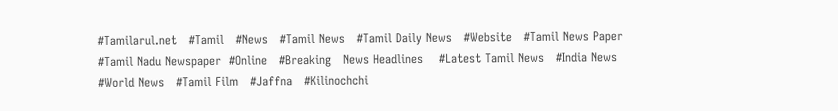#Tamilarul.net   #Tamil   #News   #Tamil News   #Tamil Daily News   #Website   #Tamil News Paper   #Tamil Nadu Newspaper  #Online   #Breaking   News Headlines    #Latest Tamil News   #India News    #World News   #Tamil Film   #Jaffna   #Kilinochchi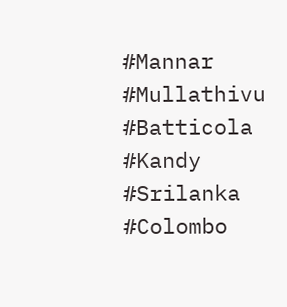#Mannar  #Mullathivu  #Batticola  #Kandy  #Srilanka  #Colombo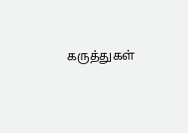கருத்துகள்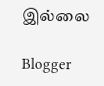இல்லை

Blogger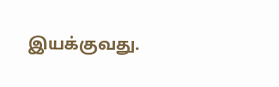இயக்குவது.